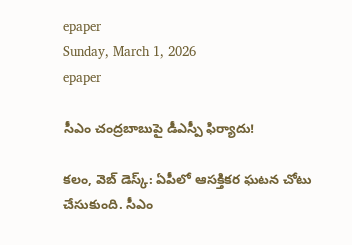epaper
Sunday, March 1, 2026
epaper

సీఎం చంద్రబాబుపై డీఎస్పీ ఫిర్యాదు!

క‌లం, వెబ్ డెస్క్‌: ఏపీలో ఆస‌క్తిక‌ర‌ ఘ‌ట‌న చోటు చేసుకుంది. సీఎం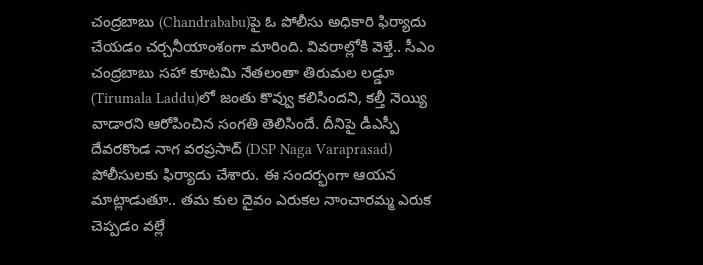చంద్ర‌బాబు (Chandrababu)పై ఓ పోలీసు అధికారి ఫిర్యాదు చేయ‌డం చ‌ర్చ‌నీయాంశంగా మారింది. వివ‌రాల్లోకి వెళ్తే.. సీఎం చంద్ర‌బాబు స‌హా కూట‌మి నేత‌లంతా తిరుమ‌ల ల‌డ్డూ (Tirumala Laddu)లో జంతు కొవ్వు క‌లిసింద‌ని, క‌ల్తీ నెయ్యి వాడార‌ని ఆరోపించిన సంగ‌తి తెలిసిందే. దీనిపై డీఎస్పీ దేవ‌ర‌కొండ నాగ‌ వ‌రప్ర‌సాద్ (DSP Naga Varaprasad) పోలీసుల‌కు ఫిర్యాదు చేశారు. ఈ సంద‌ర్భంగా ఆయ‌న మాట్లాడుతూ.. త‌మ కుల దైవం ఎరుక‌ల నాంచార‌మ్మ ఎరుక చెప్ప‌డం వ‌ల్లే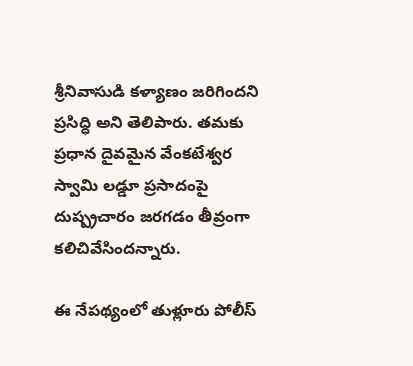శ్రీనివాసుడి క‌ళ్యాణం జ‌రిగింద‌ని ప్ర‌సిద్ధి అని తెలిపారు. త‌మ‌కు ప్ర‌ధాన దైవ‌మైన వేంక‌టేశ్వ‌ర స్వామి ల‌డ్డూ ప్ర‌సాదంపై దుష్ప్ర‌చారం జ‌ర‌గ‌డం తీవ్రంగా క‌లిచివేసింద‌న్నారు.

ఈ నేప‌థ్యంలో తుళ్లూరు పోలీస్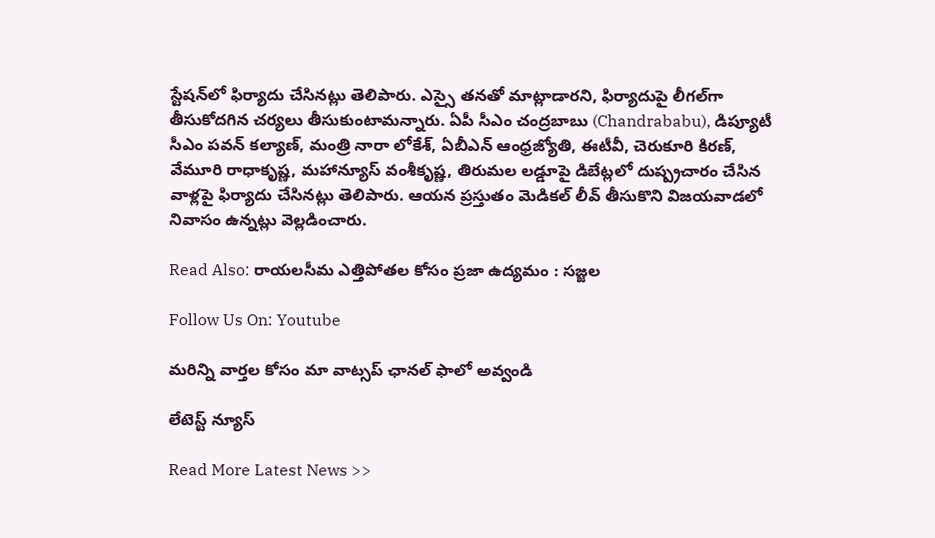స్టేష‌న్‌లో ఫిర్యాదు చేసిన‌ట్లు తెలిపారు. ఎస్సై త‌నతో మాట్లాడార‌ని, ఫిర్యాదుపై లీగ‌ల్‌గా తీసుకోద‌గిన చ‌ర్య‌లు తీసుకుంటామ‌న్నారు. ఏపీ సీఎం చంద్ర‌బాబు (Chandrababu), డిప్యూటీ సీఎం ప‌వ‌న్ క‌ల్యాణ్, మంత్రి నారా లోకేశ్‌, ఏబీఎన్ ఆంధ్ర‌జ్యోతి, ఈటీవీ, చెరుకూరి కిర‌ణ్, వేమూరి రాధాకృష్ణ‌, మ‌హాన్యూస్ వంశీకృష్ణ‌, తిరుమ‌ల ల‌డ్డూపై డిబేట్ల‌లో దుష్ప్ర‌చారం చేసిన వాళ్ల‌పై ఫిర్యాదు చేసిన‌ట్లు తెలిపారు. ఆయ‌న ప్ర‌స్తుతం మెడిక‌ల్ లీవ్‌ తీసుకొని విజ‌య‌వాడ‌లో నివాసం ఉన్న‌ట్లు వెల్ల‌డించారు.

Read Also: రాయలసీమ ఎత్తిపోతల కోసం ప్రజా ఉద్యమం : సజ్జల

Follow Us On: Youtube

మ‌రిన్ని వార్త‌ల కోసం మా వాట్స‌ప్ ఛాన‌ల్ ఫాలో అవ్వండి

లేటెస్ట్ న్యూస్‌

Read More Latest News >>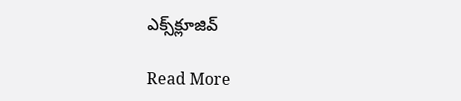ఎక్స్‌క్లూజివ్‌

Read More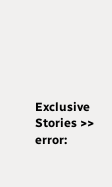Exclusive Stories >>
error: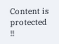Content is protected !!